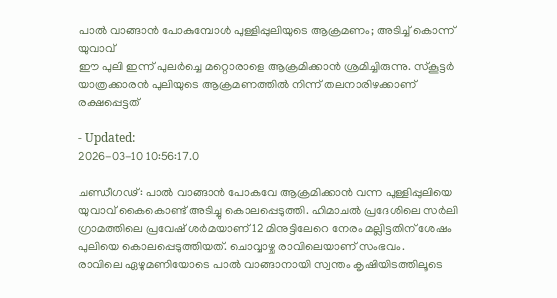പാൽ വാങ്ങാൻ പോകുമ്പോൾ പുള്ളിപ്പുലിയുടെ ആക്രമണം; അടിച്ച് കൊന്ന് യുവാവ്
ഈ പുലി ഇന്ന് പുലർച്ചെ മറ്റൊരാളെ ആക്രമിക്കാൻ ശ്രമിച്ചിരുന്നു. സ്കൂട്ടർ യാത്രക്കാരൻ പുലിയുടെ ആക്രമണത്തിൽ നിന്ന് തലനാരിഴക്കാണ് രക്ഷപ്പെട്ടത്

- Updated:
2026-03-10 10:56:17.0

ചണ്ഡീഗഢ്: പാൽ വാങ്ങാൻ പോകവേ ആക്രമിക്കാൻ വന്ന പുള്ളിപ്പുലിയെ യുവാവ് കൈകൊണ്ട് അടിച്ചു കൊലപ്പെടുത്തി. ഹിമാചൽ പ്രദേശിലെ സർലി ഗ്രാമത്തിലെ പ്രവേഷ് ശർമയാണ് 12 മിനുട്ടിലേറെ നേരം മല്ലിട്ടതിന് ശേഷം പുലിയെ കൊലപ്പെടുത്തിയത്. ചൊവ്വാഴ്ച രാവിലെയാണ് സംഭവം.
രാവിലെ ഏഴുമണിയോടെ പാൽ വാങ്ങാനായി സ്വന്തം കൃഷിയിടത്തിലൂടെ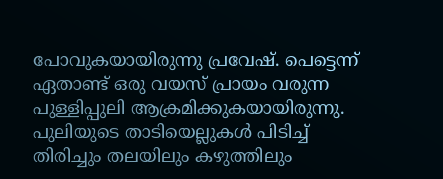പോവുകയായിരുന്നു പ്രവേഷ്. പെട്ടെന്ന് ഏതാണ്ട് ഒരു വയസ് പ്രായം വരുന്ന പുള്ളിപ്പുലി ആക്രമിക്കുകയായിരുന്നു. പുലിയുടെ താടിയെല്ലുകൾ പിടിച്ച് തിരിച്ചും തലയിലും കഴുത്തിലും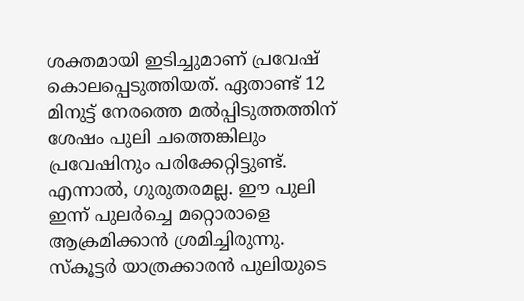ശക്തമായി ഇടിച്ചുമാണ് പ്രവേഷ് കൊലപ്പെടുത്തിയത്. ഏതാണ്ട് 12 മിനുട്ട് നേരത്തെ മൽപ്പിടുത്തത്തിന് ശേഷം പുലി ചത്തെങ്കിലും പ്രവേഷിനും പരിക്കേറ്റിട്ടുണ്ട്. എന്നാൽ, ഗുരുതരമല്ല. ഈ പുലി ഇന്ന് പുലർച്ചെ മറ്റൊരാളെ ആക്രമിക്കാൻ ശ്രമിച്ചിരുന്നു. സ്കൂട്ടർ യാത്രക്കാരൻ പുലിയുടെ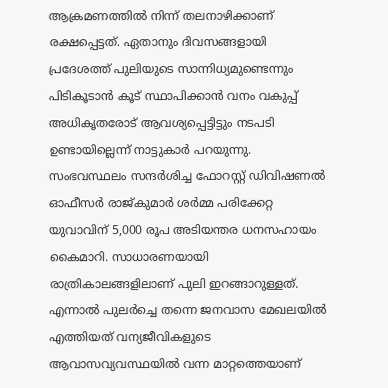ആക്രമണത്തിൽ നിന്ന് തലനാഴിക്കാണ് രക്ഷപ്പെട്ടത്. ഏതാനും ദിവസങ്ങളായി പ്രദേശത്ത് പുലിയുടെ സാന്നിധ്യമുണ്ടെന്നും പിടികൂടാൻ കൂട് സ്ഥാപിക്കാൻ വനം വകുപ്പ് അധികൃതരോട് ആവശ്യപ്പെട്ടിട്ടും നടപടി ഉണ്ടായില്ലെന്ന് നാട്ടുകാർ പറയുന്നു.
സംഭവസ്ഥലം സന്ദർശിച്ച ഫോറസ്റ്റ് ഡിവിഷണൽ ഓഫീസർ രാജ്കുമാർ ശർമ്മ പരിക്കേറ്റ യുവാവിന് 5,000 രൂപ അടിയന്തര ധനസഹായം കൈമാറി. സാധാരണയായി രാത്രികാലങ്ങളിലാണ് പുലി ഇറങ്ങാറുള്ളത്. എന്നാൽ പുലർച്ചെ തന്നെ ജനവാസ മേഖലയിൽ എത്തിയത് വന്യജീവികളുടെ ആവാസവ്യവസ്ഥയിൽ വന്ന മാറ്റത്തെയാണ്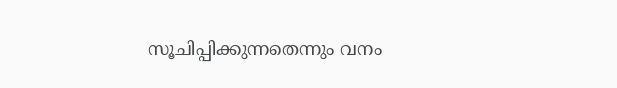സൂചിപ്പിക്കുന്നതെന്നും വനം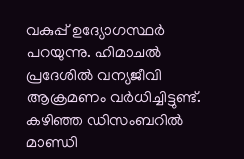വകുപ്പ് ഉദ്യോഗസ്ഥർ പറയുന്നു. ഹിമാചൽ പ്രദേശിൽ വന്യജീവി ആക്രമണം വർധിച്ചിട്ടുണ്ട്. കഴിഞ്ഞ ഡിസംബറിൽ മാണ്ഡി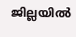ജില്ലയിൽ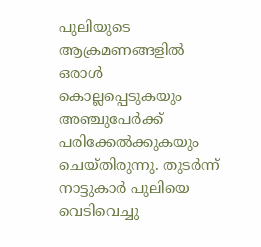പുലിയുടെ ആക്രമണങ്ങളിൽ ഒരാൾ കൊല്ലപ്പെടുകയും അഞ്ചുപേർക്ക് പരിക്കേൽക്കുകയും ചെയ്തിരുന്നു. തുടർന്ന് നാട്ടുകാർ പുലിയെ വെടിവെച്ചു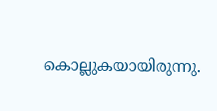കൊല്ലുകയായിരുന്നു.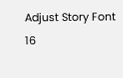Adjust Story Font
16